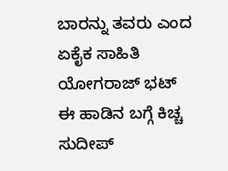ಬಾರನ್ನು ತವರು ಎಂದ ಏಕೈಕ ಸಾಹಿತಿ ಯೋಗರಾಜ್ ಭಟ್
ಈ ಹಾಡಿನ ಬಗ್ಗೆ ಕಿಚ್ಚ ಸುದೀಪ್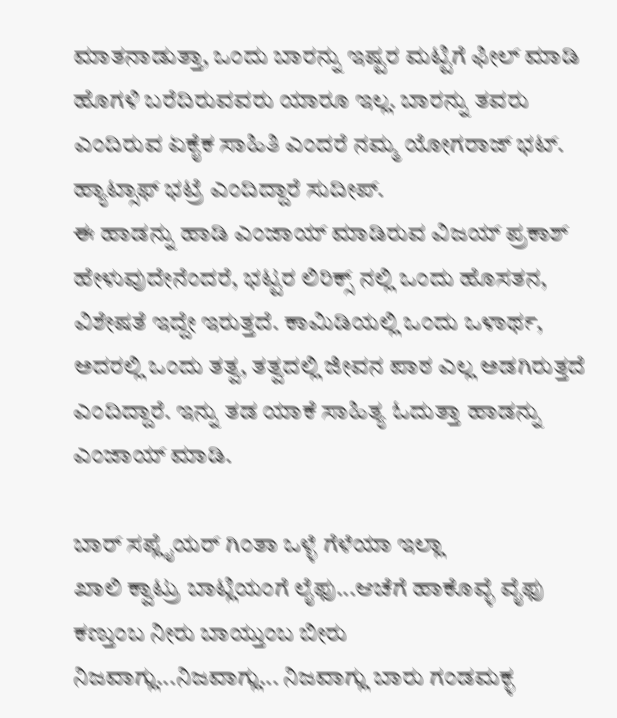ಮಾತನಾಡುತ್ತಾ, ಒಂದು ಬಾರನ್ನು ಇಷ್ಟರ ಮಟ್ಟಿಗೆ ಫೀಲ್ ಮಾಡಿ ಹೊಗಳಿ ಬರೆದಿರುವವರು ಯಾರೂ ಇಲ್ಲ. ಬಾರನ್ನು ತವರು ಎಂದಿರುವ ಏಕೈಕ ಸಾಹಿತಿ ಎಂದರೆ ನಮ್ಮ ಯೋಗರಾಜ್ ಭಟ್. ಹ್ಯಾಟ್ಸಾಫ್ ಭಟ್ರೆ ಎಂದಿದ್ದಾರೆ ಸುದೀಪ್.
ಈ ಹಾಡನ್ನು ಹಾಡಿ ಎಂಜಾಯ್ ಮಾಡಿರುವ ವಿಜಯ್ ಪ್ರಕಾಶ್ ಹೇಳುವುದೇನೆಂದರೆ, ಭಟ್ಟರ ಲಿರಿಕ್ಸ್ ನಲ್ಲಿ ಒಂದು ಹೊಸತನ, ವಿಶೇಷತೆ ಇದ್ದೇ ಇರುತ್ತದೆ. ಕಾಮಿಡಿಯಲ್ಲಿ ಒಂದು ಒಳಾರ್ಥ, ಅದರಲ್ಲಿ ಒಂದು ತತ್ವ, ತತ್ವದಲ್ಲಿ ಜೀವನ ಪಾಠ ಎಲ್ಲ ಅಡಗಿರುತ್ತದೆ ಎಂದಿದ್ದಾರೆ. ಇನ್ನು ತಡ ಯಾಕೆ ಸಾಹಿತ್ಯ ಓದುತ್ತಾ ಹಾಡನ್ನು ಎಂಜಾಯ್ ಮಾಡಿ.

ಬಾರ್ ಸಪ್ಲೈಯರ್ ಗಿಂತಾ ಒಳ್ಳೆ ಗೆಳೆಯಾ ಇಲ್ಲಾ
ಖಾಲಿ ಕ್ವಾಟ್ರು ಬಾಟ್ಲಿಯಂಗೆ ಲೈಫು...ಆಚೆಗೆ ಹಾಕೊವ್ಳೆ ವೈಫು
ಕಣ್ತುಂಬ ನೀರು ಬಾಯ್ತುಂಬ ಬೀರು
ನಿಜವಾಗ್ಲು...ನಿಜವಾಗ್ಲು... ನಿಜವಾಗ್ಲು ಬಾರು ಗಂಡಮಕ್ಳ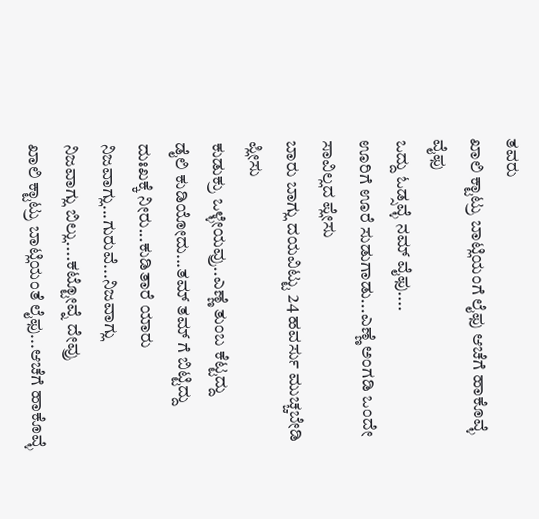ತವರು
ಖಾಲಿ ಕ್ಟಾಟ್ರು ಬಾಟ್ಲಿಯಂಗೆ ಲೈಫು ಆಚೆಗೆ ಹಾಕೊವ್ಳೆ ವೈಫು
ಒದ್ದು ಓಡ್ಸವ್ಳೆ ನಮ್ ವೈಫು....
ಊರಿಗೆ ಊರೆ ಸುಡುಗಾಡು...ಎಣ್ಣೆ ಅಂಗಡಿ ಒಂದೇ ಸಾವಿಲ್ಲದ ಪ್ಲೇಸು
ಬಾರು ಬಾಗ್ಲು ದಯವಿಟ್ಟು 24 ಹವರ್ಸು ಮುಚ್ಚಬೇಡಿ ಪ್ಲೀಸು
ಕುಡುಕ್ರು ಒಳ್ಳೇಯವ್ರು..ಎಣ್ಣೆ ತುಂಬ ಕೆಟ್ಟದ್ದು
ಡೈಲಿ ಕುಡಿಯೋದು...ತಮ್ ತಮ್ ಗೆ ಬಿಟ್ಟಿದ್ದು
ದುಃಖಕ್ಕೆ ನೀರು...ಕುಡಿತಾರೆ ಯಾರು
ನಿಜವಾಗ್ಲು...ಗುರುವೆ...ನಿಜವಾಗ್ಲು
ನಿಜವಾಗ್ಲು ಬಿಲ್ಲು....ಕಟ್ಟೋವ್ನೆ ದೇವ್ರು
ಖಾಲಿ ಕ್ಟಾಟ್ರು ಬಾಟ್ಲಿಯಂತೆ ಲೈಫು...ಆಚೆಗೆ ಹಾಕೊವ್ಳೆ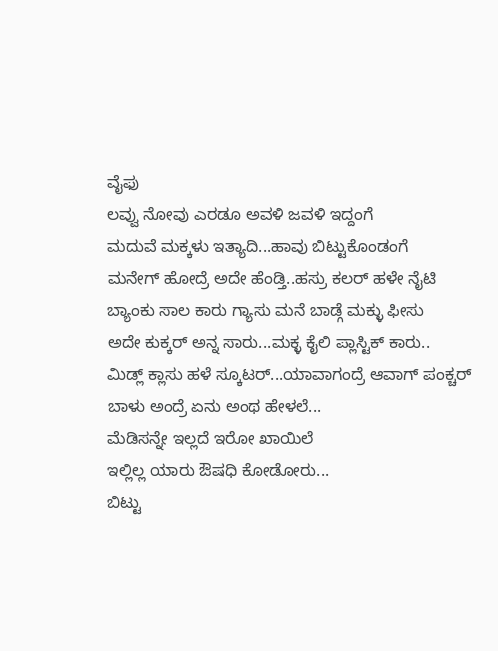ವೈಫು
ಲವ್ವು ನೋವು ಎರಡೂ ಅವಳಿ ಜವಳಿ ಇದ್ದಂಗೆ
ಮದುವೆ ಮಕ್ಕಳು ಇತ್ಯಾದಿ...ಹಾವು ಬಿಟ್ಟುಕೊಂಡಂಗೆ
ಮನೇಗ್ ಹೋದ್ರೆ ಅದೇ ಹೆಂಡ್ತಿ..ಹಸ್ರು ಕಲರ್ ಹಳೇ ನೈಟಿ
ಬ್ಯಾಂಕು ಸಾಲ ಕಾರು ಗ್ಯಾಸು ಮನೆ ಬಾಡ್ಗೆ ಮಕ್ಳು ಫೀಸು
ಅದೇ ಕುಕ್ಕರ್ ಅನ್ನ ಸಾರು...ಮಕ್ಳ ಕೈಲಿ ಪ್ಲಾಸ್ಟಿಕ್ ಕಾರು..
ಮಿಡ್ಲ್ ಕ್ಲಾಸು ಹಳೆ ಸ್ಕೂಟರ್...ಯಾವಾಗಂದ್ರೆ ಆವಾಗ್ ಪಂಕ್ಚರ್
ಬಾಳು ಅಂದ್ರೆ ಏನು ಅಂಥ ಹೇಳಲೆ...
ಮೆಡಿಸನ್ನೇ ಇಲ್ಲದೆ ಇರೋ ಖಾಯಿಲೆ
ಇಲ್ಲಿಲ್ಲ ಯಾರು ಔಷಧಿ ಕೋಡೋರು...
ಬಿಟ್ಟು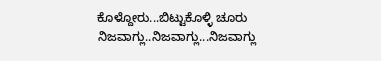ಕೊಳ್ದೋರು...ಬಿಟ್ಟುಕೊಳ್ಳಿ ಚೂರು
ನಿಜವಾಗ್ಲು..ನಿಜವಾಗ್ಲು...ನಿಜವಾಗ್ಲು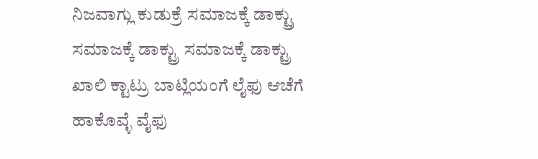ನಿಜವಾಗ್ಲು ಕುಡುಕ್ರೆ ಸಮಾಜಕ್ಕೆ ಡಾಕ್ಟ್ರು
ಸಮಾಜಕ್ಕೆ ಡಾಕ್ಟ್ರು ಸಮಾಜಕ್ಕೆ ಡಾಕ್ಟ್ರು
ಖಾಲಿ ಕ್ಟಾಟ್ರು ಬಾಟ್ಲಿಯಂಗೆ ಲೈಫು ಆಚೆಗೆ ಹಾಕೊವ್ಳೆ ವೈಫು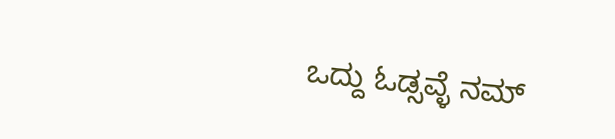ಒದ್ದು ಓಡ್ಸವ್ಳೆ ನಮ್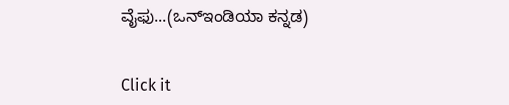ವೈಫು...(ಒನ್ಇಂಡಿಯಾ ಕನ್ನಡ)


Click it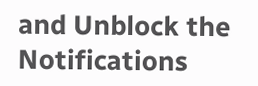and Unblock the Notifications